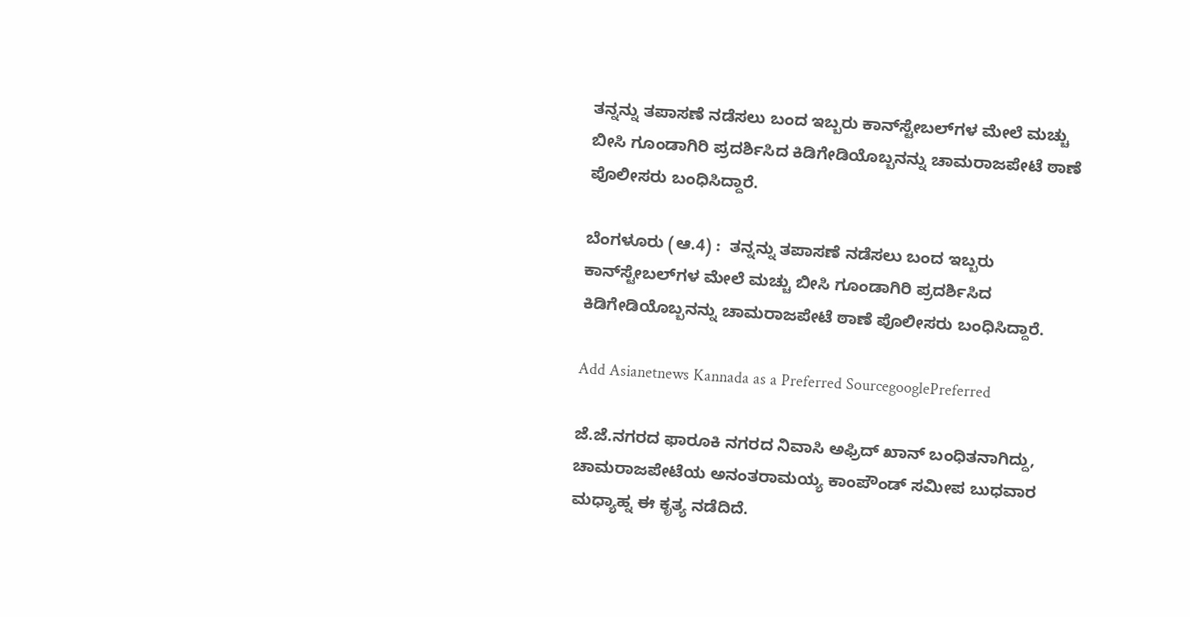ತನ್ನನ್ನು ತಪಾಸಣೆ ನಡೆಸಲು ಬಂದ ಇಬ್ಬರು ಕಾನ್‌ಸ್ಟೇಬಲ್‌ಗಳ ಮೇಲೆ ಮಚ್ಚು ಬೀಸಿ ಗೂಂಡಾಗಿರಿ ಪ್ರದರ್ಶಿಸಿದ ಕಿಡಿಗೇಡಿಯೊಬ್ಬನನ್ನು ಚಾಮರಾಜಪೇಟೆ ಠಾಣೆ ಪೊಲೀಸರು ಬಂಧಿಸಿದ್ದಾರೆ.

ಬೆಂಗಳೂರು (ಆ.4) :  ತನ್ನನ್ನು ತಪಾಸಣೆ ನಡೆಸಲು ಬಂದ ಇಬ್ಬರು ಕಾನ್‌ಸ್ಟೇಬಲ್‌ಗಳ ಮೇಲೆ ಮಚ್ಚು ಬೀಸಿ ಗೂಂಡಾಗಿರಿ ಪ್ರದರ್ಶಿಸಿದ ಕಿಡಿಗೇಡಿಯೊಬ್ಬನನ್ನು ಚಾಮರಾಜಪೇಟೆ ಠಾಣೆ ಪೊಲೀಸರು ಬಂಧಿಸಿದ್ದಾರೆ.

Add Asianetnews Kannada as a Preferred SourcegooglePreferred

ಜೆ.ಜೆ.ನಗರದ ಫಾರೂಕಿ ನಗರದ ನಿವಾಸಿ ಅಫ್ರಿದ್‌ ಖಾನ್‌ ಬಂಧಿತನಾಗಿದ್ದು, ಚಾಮರಾಜಪೇಟೆಯ ಅನಂತರಾಮಯ್ಯ ಕಾಂಪೌಂಡ್‌ ಸಮೀಪ ಬುಧವಾರ ಮಧ್ಯಾಹ್ನ ಈ ಕೃತ್ಯ ನಡೆದಿದೆ.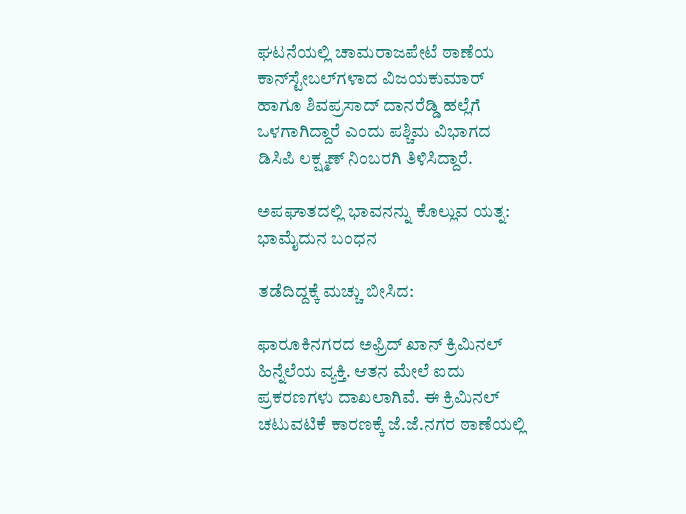ಘಟನೆಯಲ್ಲಿ ಚಾಮರಾಜಪೇಟೆ ಠಾಣೆಯ ಕಾನ್‌ಸ್ಟೇಬಲ್‌ಗಳಾದ ವಿಜಯಕುಮಾರ್‌ ಹಾಗೂ ಶಿವಪ್ರಸಾದ್‌ ದಾನರೆಡ್ಡಿ ಹಲ್ಲೆಗೆ ಒಳಗಾಗಿದ್ದಾರೆ ಎಂದು ಪಶ್ಚಿಮ ವಿಭಾಗದ ಡಿಸಿಪಿ ಲಕ್ಷ್ಮಣ್‌ ನಿಂಬರಗಿ ತಿಳಿಸಿದ್ದಾರೆ.

ಅಪಘಾತದಲ್ಲಿ ಭಾವನನ್ನು ಕೊಲ್ಲುವ ಯತ್ನ: ಭಾಮೈದುನ ಬಂಧನ

ತಡೆದಿದ್ದಕ್ಕೆ ಮಚ್ಚು ಬೀಸಿದ:

ಫಾರೂಕಿನಗರದ ಅಫ್ರಿದ್‌ ಖಾನ್‌ ಕ್ರಿಮಿನಲ್‌ ಹಿನ್ನೆಲೆಯ ವ್ಯಕ್ತಿ. ಆತನ ಮೇಲೆ ಐದು ಪ್ರಕರಣಗಳು ದಾಖಲಾಗಿವೆ. ಈ ಕ್ರಿಮಿನಲ್‌ ಚಟುವಟಿಕೆ ಕಾರಣಕ್ಕೆ ಜೆ.ಜೆ.ನಗರ ಠಾಣೆಯಲ್ಲಿ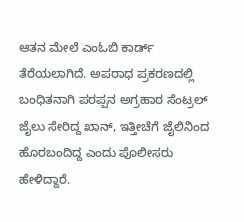ಆತನ ಮೇಲೆ ಎಂಓಬಿ ಕಾರ್ಡ್‌ ತೆರೆಯಲಾಗಿದೆ. ಅಪರಾಧ ಪ್ರಕರಣದಲ್ಲಿ ಬಂಧಿತನಾಗಿ ಪರಪ್ಪನ ಅಗ್ರಹಾರ ಸೆಂಟ್ರಲ್‌ ಜೈಲು ಸೇರಿದ್ದ ಖಾನ್‌, ಇತ್ತೀಚೆಗೆ ಜೈಲಿನಿಂದ ಹೊರಬಂದಿದ್ದ ಎಂದು ಪೊಲೀಸರು ಹೇಳಿದ್ದಾರೆ.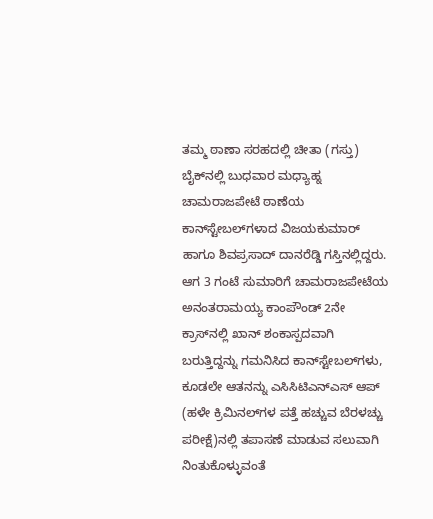ತಮ್ಮ ಠಾಣಾ ಸರಹದಲ್ಲಿ ಚೀತಾ (ಗಸ್ತು) ಬೈಕ್‌ನಲ್ಲಿ ಬುಧವಾರ ಮಧ್ಯಾಹ್ನ ಚಾಮರಾಜಪೇಟೆ ಠಾಣೆಯ ಕಾನ್‌ಸ್ಟೇಬಲ್‌ಗಳಾದ ವಿಜಯಕುಮಾರ್‌ ಹಾಗೂ ಶಿವಪ್ರಸಾದ್‌ ದಾನರೆಡ್ಡಿ ಗಸ್ತಿನಲ್ಲಿದ್ದರು. ಆಗ 3 ಗಂಟೆ ಸುಮಾರಿಗೆ ಚಾಮರಾಜಪೇಟೆಯ ಅನಂತರಾಮಯ್ಯ ಕಾಂಪೌಂಡ್‌ 2ನೇ ಕ್ರಾಸ್‌ನಲ್ಲಿ ಖಾನ್‌ ಶಂಕಾಸ್ಪದವಾಗಿ ಬರುತ್ತಿದ್ದನ್ನು ಗಮನಿಸಿದ ಕಾನ್‌ಸ್ಟೇಬಲ್‌ಗಳು, ಕೂಡಲೇ ಆತನನ್ನು ಎಸಿಸಿಟಿಎನ್‌ಎಸ್‌ ಆಪ್‌ (ಹಳೇ ಕ್ರಿಮಿನಲ್‌ಗಳ ಪತ್ತೆ ಹಚ್ಚುವ ಬೆರಳಚ್ಚು ಪರೀಕ್ಷೆ)ನಲ್ಲಿ ತಪಾಸಣೆ ಮಾಡುವ ಸಲುವಾಗಿ ನಿಂತುಕೊಳ್ಳುವಂತೆ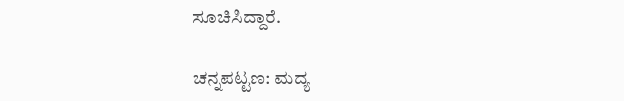ಸೂಚಿಸಿದ್ದಾರೆ.

ಚನ್ನಪಟ್ಟಣ: ಮದ್ಯ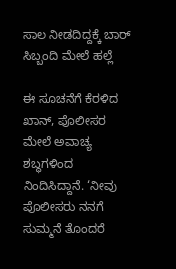ಸಾಲ ನೀಡದಿದ್ದಕ್ಕೆ ಬಾರ್‌ ಸಿಬ್ಬಂದಿ ಮೇಲೆ ಹಲ್ಲೆ

ಈ ಸೂಚನೆಗೆ ಕೆರಳಿದ ಖಾನ್‌, ಪೊಲೀಸರ ಮೇಲೆ ಅವಾಚ್ಯ ಶಬ್ಧಗಳಿಂದ ನಿಂದಿಸಿದ್ದಾನೆ. ‘ನೀವು ಪೊಲೀಸರು ನನಗೆ ಸುಮ್ಮನೆ ತೊಂದರೆ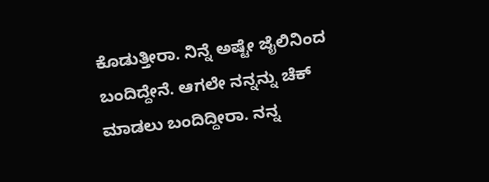ಕೊಡುತ್ತೀರಾ. ನಿನ್ನೆ ಅಷ್ಟೇ ಜೈಲಿನಿಂದ ಬಂದಿದ್ದೇನೆ. ಆಗಲೇ ನನ್ನನ್ನು ಚೆಕ್‌ ಮಾಡಲು ಬಂದಿದ್ದೀರಾ. ನನ್ನ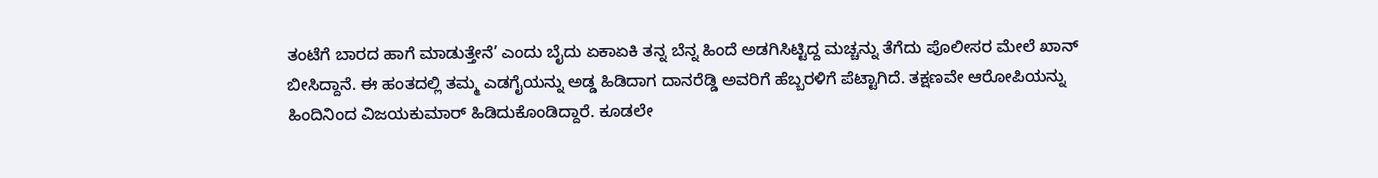ತಂಟೆಗೆ ಬಾರದ ಹಾಗೆ ಮಾಡುತ್ತೇನೆ’ ಎಂದು ಬೈದು ಏಕಾಏಕಿ ತನ್ನ ಬೆನ್ನ ಹಿಂದೆ ಅಡಗಿಸಿಟ್ಟಿದ್ದ ಮಚ್ಚನ್ನು ತೆಗೆದು ಪೊಲೀಸರ ಮೇಲೆ ಖಾನ್‌ ಬೀಸಿದ್ದಾನೆ. ಈ ಹಂತದಲ್ಲಿ ತಮ್ಮ ಎಡಗೈಯನ್ನು ಅಡ್ಡ ಹಿಡಿದಾಗ ದಾನರೆಡ್ಡಿ ಅವರಿಗೆ ಹೆಬ್ಬರಳಿಗೆ ಪೆಟ್ಟಾಗಿದೆ. ತಕ್ಷಣವೇ ಆರೋಪಿಯನ್ನು ಹಿಂದಿನಿಂದ ವಿಜಯಕುಮಾರ್‌ ಹಿಡಿದುಕೊಂಡಿದ್ದಾರೆ. ಕೂಡಲೇ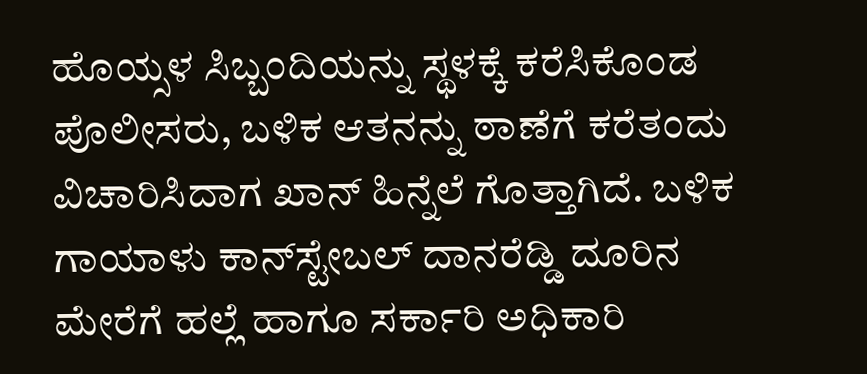ಹೊಯ್ಸಳ ಸಿಬ್ಬಂದಿಯನ್ನು ಸ್ಥಳಕ್ಕೆ ಕರೆಸಿಕೊಂಡ ಪೊಲೀಸರು, ಬಳಿಕ ಆತನನ್ನು ಠಾಣೆಗೆ ಕರೆತಂದು ವಿಚಾರಿಸಿದಾಗ ಖಾನ್‌ ಹಿನ್ನೆಲೆ ಗೊತ್ತಾಗಿದೆ. ಬಳಿಕ ಗಾಯಾಳು ಕಾನ್‌ಸ್ಟೇಬಲ್‌ ದಾನರೆಡ್ಡಿ ದೂರಿನ ಮೇರೆಗೆ ಹಲ್ಲೆ ಹಾಗೂ ಸರ್ಕಾರಿ ಅಧಿಕಾರಿ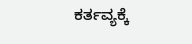ಕರ್ತವ್ಯಕ್ಕೆ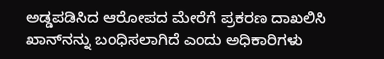ಅಡ್ಡಪಡಿಸಿದ ಆರೋಪದ ಮೇರೆಗೆ ಪ್ರಕರಣ ದಾಖಲಿಸಿ ಖಾನ್‌ನನ್ನು ಬಂಧಿಸಲಾಗಿದೆ ಎಂದು ಅಧಿಕಾರಿಗಳು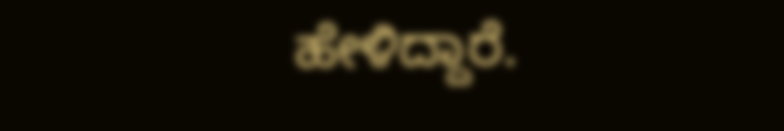ಹೇಳಿದ್ದಾರೆ.